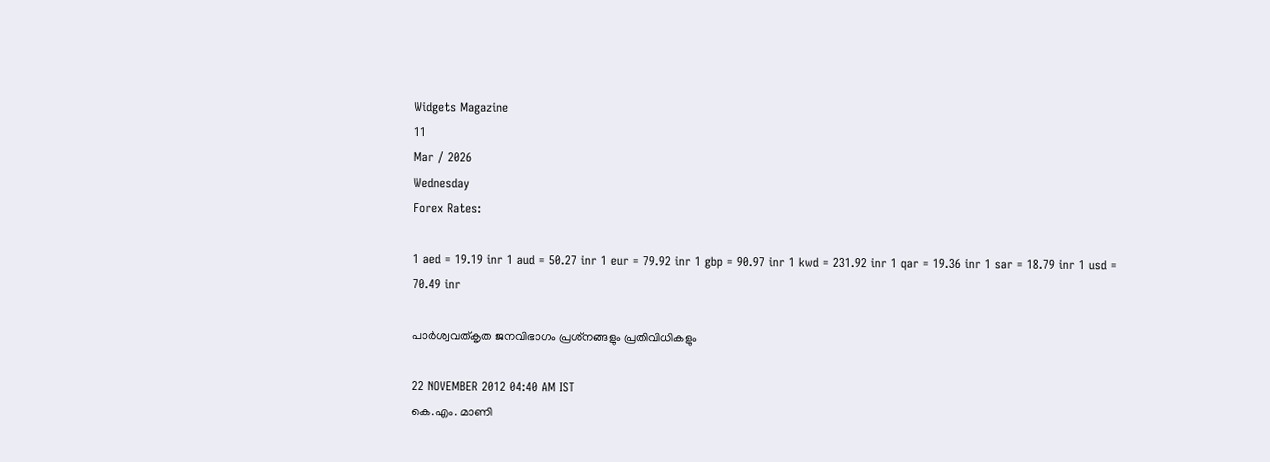Widgets Magazine
11
Mar / 2026
Wednesday
Forex Rates:

1 aed = 19.19 inr 1 aud = 50.27 inr 1 eur = 79.92 inr 1 gbp = 90.97 inr 1 kwd = 231.92 inr 1 qar = 19.36 inr 1 sar = 18.79 inr 1 usd = 70.49 inr

പാര്‍ശ്വവത്‌കൃത ജനവിഭാഗം പ്രശ്‌നങ്ങളും പ്രതിവിധികളും

22 NOVEMBER 2012 04:40 AM IST
കെ.എം. മാണി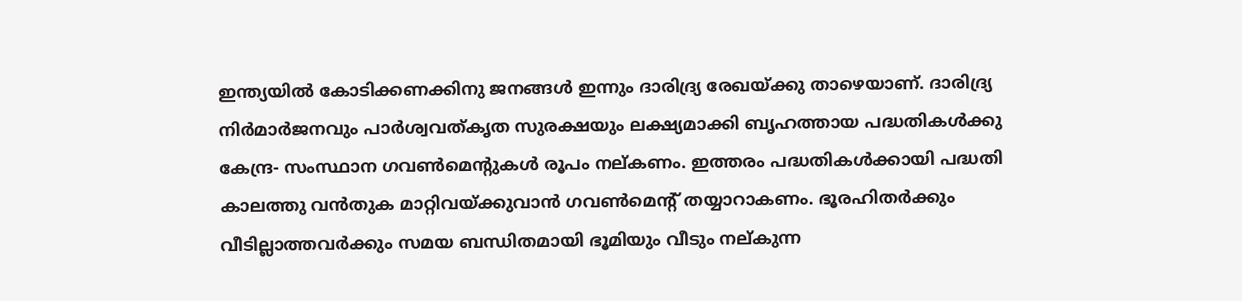ഇന്ത്യയില്‍ കോടിക്കണക്കിനു ജനങ്ങള്‍ ഇന്നും ദാരിദ്ര്യ രേഖയ്‌ക്കു താഴെയാണ്‌. ദാരിദ്ര്യ നിര്‍മാര്‍ജനവും പാര്‍ശ്വവത്‌കൃത സുരക്ഷയും ലക്ഷ്യമാക്കി ബൃഹത്തായ പദ്ധതികള്‍ക്കു കേന്ദ്ര- സംസ്ഥാന ഗവണ്‍മെന്റുകള്‍ രൂപം നല്‌കണം. ഇത്തരം പദ്ധതികള്‍ക്കായി പദ്ധതി കാലത്തു വന്‍തുക മാറ്റിവയ്‌ക്കുവാന്‍ ഗവണ്‍മെന്റ്‌ തയ്യാറാകണം. ഭൂരഹിതര്‍ക്കും വീടില്ലാത്തവര്‍ക്കും സമയ ബന്ധിതമായി ഭൂമിയും വീടും നല്‌കുന്ന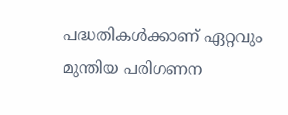പദ്ധതികള്‍ക്കാണ്‌ ഏറ്റവും മുന്തിയ പരിഗണന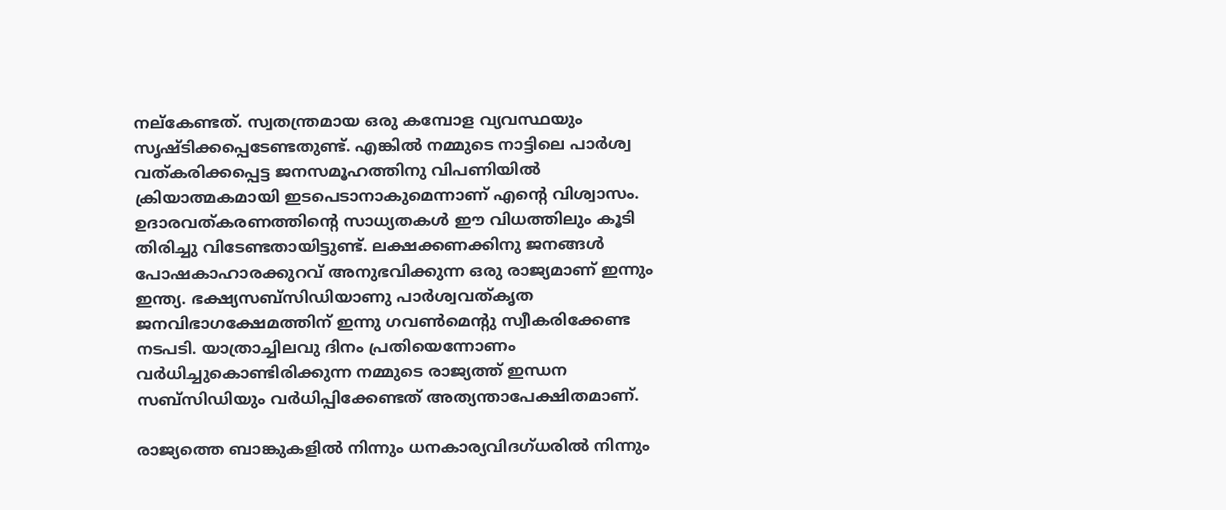നല്‌കേണ്ടത്‌. സ്വതന്ത്രമായ ഒരു കമ്പോള വ്യവസ്ഥയും സൃഷ്‌ടിക്കപ്പെടേണ്ടതുണ്ട്‌. എങ്കില്‍ നമ്മുടെ നാട്ടിലെ പാര്‍ശ്വ വത്‌കരിക്കപ്പെട്ട ജനസമൂഹത്തിനു വിപണിയില്‍ ക്രിയാത്മകമായി ഇടപെടാനാകുമെന്നാണ്‌ എന്റെ വിശ്വാസം. ഉദാരവത്‌കരണത്തിന്റെ സാധ്യതകള്‍ ഈ വിധത്തിലും കൂടി തിരിച്ചു വിടേണ്ടതായിട്ടുണ്ട്‌. ലക്ഷക്കണക്കിനു ജനങ്ങള്‍ പോഷകാഹാരക്കുറവ്‌ അനുഭവിക്കുന്ന ഒരു രാജ്യമാണ്‌ ഇന്നും ഇന്ത്യ. ഭക്ഷ്യസബ്‌സിഡിയാണു പാര്‍ശ്വവത്‌കൃത ജനവിഭാഗക്ഷേമത്തിന്‌ ഇന്നു ഗവണ്‍മെന്റു സ്വീകരിക്കേണ്ട നടപടി. യാത്രാച്ചിലവു ദിനം പ്രതിയെന്നോണം വര്‍ധിച്ചുകൊണ്ടിരിക്കുന്ന നമ്മുടെ രാജ്യത്ത്‌ ഇന്ധന സബ്‌സിഡിയും വര്‍ധിപ്പിക്കേണ്ടത്‌ അത്യന്താപേക്ഷിതമാണ്‌.

രാജ്യത്തെ ബാങ്കുകളില്‍ നിന്നും ധനകാര്യവിദഗ്‌ധരില്‍ നിന്നും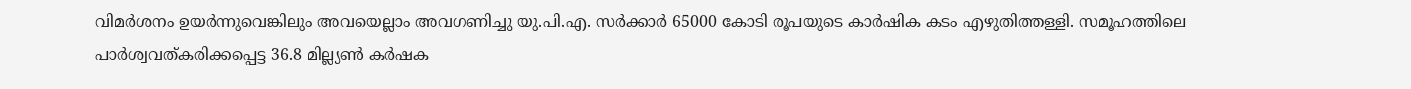വിമര്‍ശനം ഉയര്‍ന്നുവെങ്കിലും അവയെല്ലാം അവഗണിച്ചു യു.പി.എ. സര്‍ക്കാര്‍ 65000 കോടി രൂപയുടെ കാര്‍ഷിക കടം എഴുതിത്തള്ളി. സമൂഹത്തിലെ പാര്‍ശ്വവത്‌കരിക്കപ്പെട്ട 36.8 മില്ല്യണ്‍ കര്‍ഷക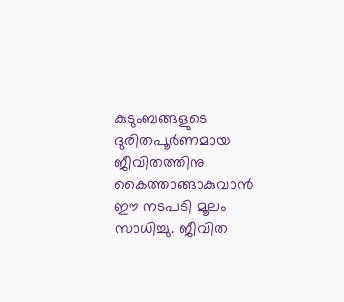കുടുംബങ്ങളുടെ ദുരിതപൂര്‍ണമായ ജീവിതത്തിനു കൈത്താങ്ങാകുവാന്‍ ഈ നടപടി മൂലം സാധിച്ചു. ജീവിത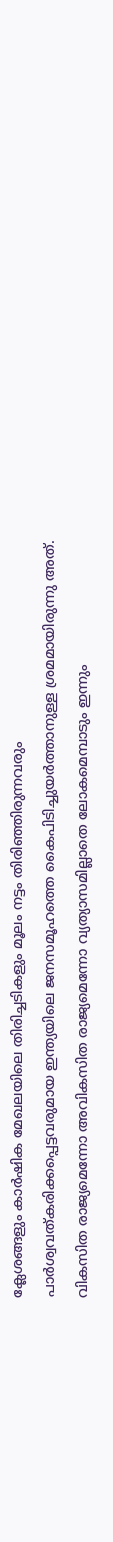ക്ലേശങ്ങളും കാര്‍ഷിക മേഖലയിലെ തിരിച്ചടികളും മൂലം നട്ടം തിരിഞ്ഞിരുന്നവരും പാര്‍ശ്വവത്‌കരിക്കപ്പെട്ടവരുമായ ഇന്ത്യയിലെ ജനസമൂഹത്തെ കൈപിടിച്ചുയര്‍ത്താനുള്ള ശ്രമമായിരുന്നു അത്‌.
വികസിത രാജ്യമെന്നോ അവികസിത രാജ്യമെന്നോ വ്യത്യാസമില്ലാതെ ലോകമെമ്പാടും ഇന്നും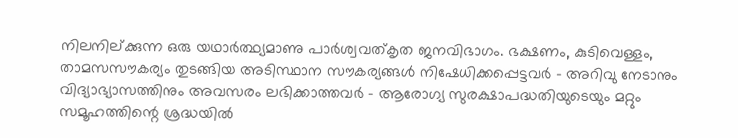നിലനില്‌ക്കുന്ന ഒരു യഥാര്‍ത്ഥ്യമാണു പാര്‍ശ്വവത്‌കൃത ജനവിഭാഗം. ഭക്ഷണം, കുടിവെള്ളം, താമസസൗകര്യം തുടങ്ങിയ അടിസ്ഥാന സൗകര്യങ്ങള്‍ നിഷേധിക്കപ്പെട്ടവര്‍ - അറിവു നേടാനും വിദ്യാഭ്യാസത്തിനും അവസരം ലഭിക്കാത്തവര്‍ - ആരോഗ്യ സുരക്ഷാപദ്ധതിയുടെയും മറ്റും സമൂഹത്തിന്റെ ശ്രദ്ധയില്‍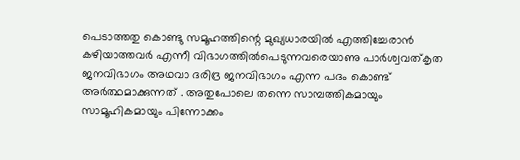പെടാത്തതു കൊണ്ടു സമൂഹത്തിന്റെ മുഖ്യധാരയില്‍ എത്തിച്ചേരാന്‍ കഴിയാത്തവര്‍ എന്നീ വിഭാഗത്തില്‍പെടുന്നവരെയാണു പാര്‍ശ്വവത്‌കൃത ജനവിഭാഗം അഥവാ ദരിദ്ര ജനവിഭാഗം എന്ന പദം കൊണ്ട്‌ അര്‍ത്ഥമാക്കുന്നത്‌ . അതുപോലെ തന്നെ സാമ്പത്തികമായും സാമൂഹികമായും പിന്നോക്കം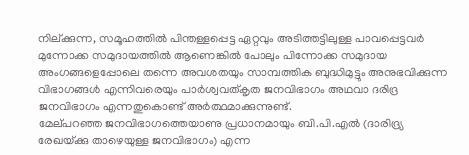നില്‌ക്കുന്ന, സമൂഹത്തില്‍ പിന്തള്ളപ്പെട്ട ഏറ്റവും അടിത്തട്ടിലുള്ള പാവപ്പെട്ടവര്‍ മുന്നോക്ക സമുദായത്തില്‍ ആണെങ്കില്‍ പോലും പിന്നോക്ക സമുദായ അംഗങ്ങളെപ്പോലെ തന്നെ അവശതയും സാമ്പത്തിക ബുദ്ധിമുട്ടും അനുഭവിക്കുന്ന വിഭാഗങ്ങള്‍ എന്നിവരെയും പാര്‍ശ്വവത്‌കൃത ജനവിഭാഗം അഥവാ ദരിദ്ര ജനവിഭാഗം എന്നതുകൊണ്ട്‌ അര്‍ത്ഥമാക്കുന്നുണ്ട്‌.
മേല്‌പറഞ്ഞ ജനവിഭാഗത്തെയാണു പ്രധാനമായും ബി.പി.എല്‍ (ദാരിദ്ര്യ രേഖയ്‌ക്കു താഴെയുള്ള ജനവിഭാഗം) എന്ന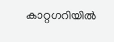കാറ്റഗറിയില്‍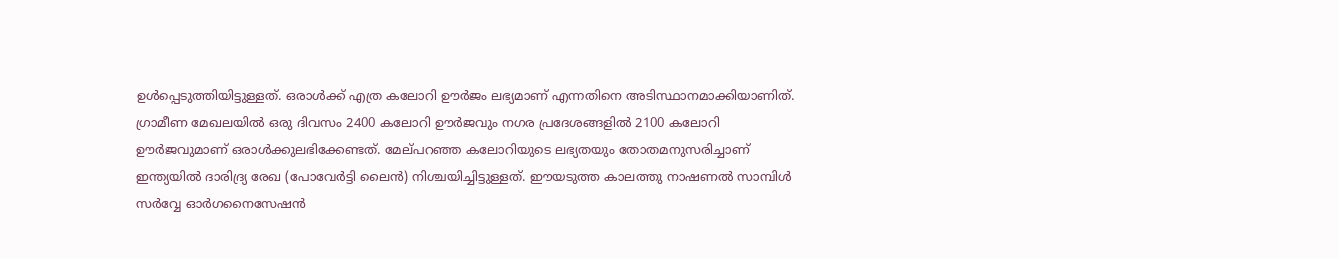ഉള്‍പ്പെടുത്തിയിട്ടുള്ളത്‌. ഒരാള്‍ക്ക്‌ എത്ര കലോറി ഊര്‍ജം ലഭ്യമാണ്‌ എന്നതിനെ അടിസ്ഥാനമാക്കിയാണിത്‌. ഗ്രാമീണ മേഖലയില്‍ ഒരു ദിവസം 2400 കലോറി ഊര്‍ജവും നഗര പ്രദേശങ്ങളില്‍ 2100 കലോറി ഊര്‍ജവുമാണ്‌ ഒരാള്‍ക്കുലഭിക്കേണ്ടത്‌. മേല്‌പറഞ്ഞ കലോറിയുടെ ലഭ്യതയും തോതമനുസരിച്ചാണ്‌ ഇന്ത്യയില്‍ ദാരിദ്ര്യ രേഖ (പോവേര്‍ട്ടി ലൈന്‍) നിശ്ചയിച്ചിട്ടുള്ളത്‌. ഈയടുത്ത കാലത്തു നാഷണല്‍ സാമ്പിള്‍ സര്‍വ്വേ ഓര്‍ഗനൈസേഷന്‍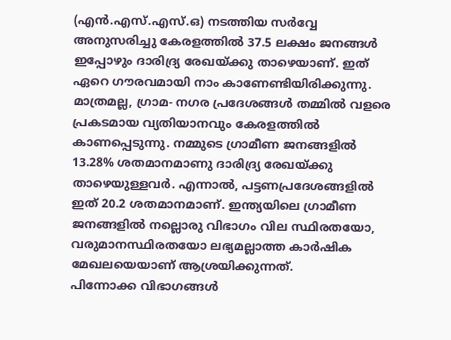(എന്‍.എസ്‌.എസ്‌.ഒ) നടത്തിയ സര്‍വ്വേ അനുസരിച്ചു കേരളത്തില്‍ 37.5 ലക്ഷം ജനങ്ങള്‍ ഇപ്പോഴും ദാരിദ്ര്യ രേഖയ്‌ക്കു താഴെയാണ്‌. ഇത്‌ ഏറെ ഗൗരവമായി നാം കാണേണ്ടിയിരിക്കുന്നു. മാത്രമല്ല, ഗ്രാമ- നഗര പ്രദേശങ്ങള്‍ തമ്മില്‍ വളരെ പ്രകടമായ വ്യതിയാനവും കേരളത്തില്‍ കാണപ്പെടുന്നു. നമ്മുടെ ഗ്രാമീണ ജനങ്ങളില്‍ 13.28% ശതമാനമാണു ദാരിദ്ര്യ രേഖയ്‌ക്കു താഴെയുള്ളവര്‍. എന്നാല്‍, പട്ടണപ്രദേശങ്ങളില്‍ ഇത്‌ 20.2 ശതമാനമാണ്‌. ഇന്ത്യയിലെ ഗ്രാമീണ ജനങ്ങളില്‍ നല്ലൊരു വിഭാഗം വില സ്ഥിരതയോ, വരുമാനസ്ഥിരതയോ ലഭ്യമല്ലാത്ത കാര്‍ഷിക മേഖലയെയാണ്‌ ആശ്രയിക്കുന്നത്‌.
പിന്നോക്ക വിഭാഗങ്ങള്‍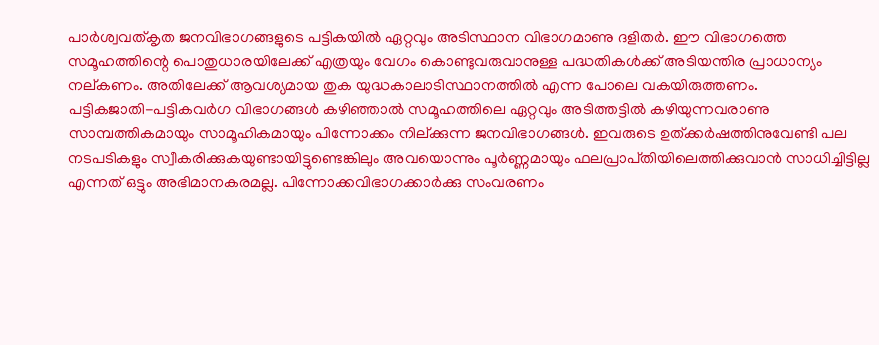പാര്‍ശ്വവത്‌കൃത ജനവിഭാഗങ്ങളുടെ പട്ടികയില്‍ ഏറ്റവും അടിസ്ഥാന വിഭാഗമാണു ദളിതര്‍. ഈ വിഭാഗത്തെ സമൂഹത്തിന്റെ പൊതുധാരയിലേക്ക്‌ എത്രയും വേഗം കൊണ്ടുവരുവാനുള്ള പദ്ധതികള്‍ക്ക്‌ അടിയന്തിര പ്രാധാന്യം നല്‌കണം. അതിലേക്ക്‌ ആവശ്യമായ തുക യുദ്ധകാലാടിസ്ഥാനത്തില്‍ എന്ന പോലെ വകയിരുത്തണം.
പട്ടികജാതി-പട്ടികവര്‍ഗ വിഭാഗങ്ങള്‍ കഴിഞ്ഞാല്‍ സമൂഹത്തിലെ ഏറ്റവും അടിത്തട്ടില്‍ കഴിയുന്നവരാണു സാമ്പത്തികമായും സാമൂഹികമായും പിന്നോക്കം നില്‌ക്കുന്ന ജനവിഭാഗങ്ങള്‍. ഇവരുടെ ഉത്‌ക്കര്‍ഷത്തിനുവേണ്ടി പല നടപടികളും സ്വീകരിക്കുകയുണ്ടായിട്ടുണ്ടെങ്കിലും അവയൊന്നും പൂര്‍ണ്ണമായും ഫലപ്രാപ്‌തിയിലെത്തിക്കുവാന്‍ സാധിച്ചിട്ടില്ല എന്നത്‌ ഒട്ടും അഭിമാനകരമല്ല. പിന്നോക്കവിഭാഗക്കാര്‍ക്കു സംവരണം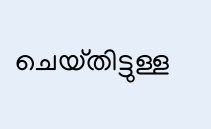ചെയ്‌തിട്ടുള്ള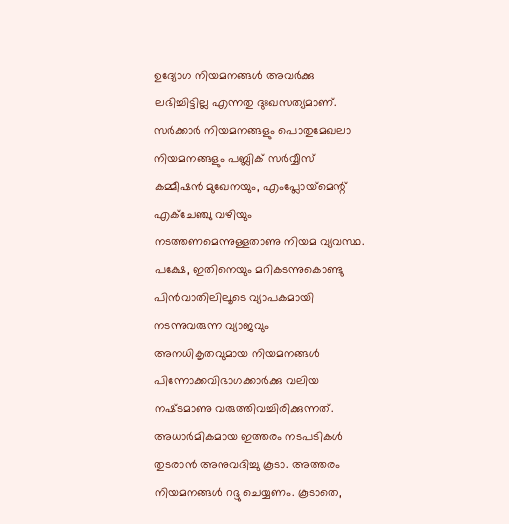ഉദ്യോഗ നിയമനങ്ങള്‍ അവര്‍ക്കു ലഭിച്ചിട്ടില്ല എന്നതു ദുഃഖസത്യമാണ്‌. സര്‍ക്കാര്‍ നിയമനങ്ങളും പൊതുമേഖലാ നിയമനങ്ങളും പബ്ലിക്‌ സര്‍വ്വീസ്‌ കമ്മീഷന്‍ മുഖേനയും, എംപ്ലോയ്‌മെന്റ്‌ എക്‌ചേഞ്ചു വഴിയും നടത്തണമെന്നുള്ളതാണു നിയമ വ്യവസ്ഥ. പക്ഷേ, ഇതിനെയും മറികടന്നുകൊണ്ടു പിന്‍വാതിലിലൂടെ വ്യാപകമായി നടന്നുവരുന്ന വ്യാജവും അനധികൃതവുമായ നിയമനങ്ങള്‍ പിന്നോക്കവിഭാഗക്കാര്‍ക്കു വലിയ നഷ്‌ടമാണു വരുത്തിവച്ചിരിക്കുന്നത്‌. അധാര്‍മികമായ ഇത്തരം നടപടികള്‍ തുടരാന്‍ അനുവദിച്ചു കൂടാ. അത്തരം നിയമനങ്ങള്‍ റദ്ദു ചെയ്യണം. കൂടാതെ,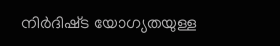നിര്‍ദിഷ്‌ട യോഗ്യതയുള്ള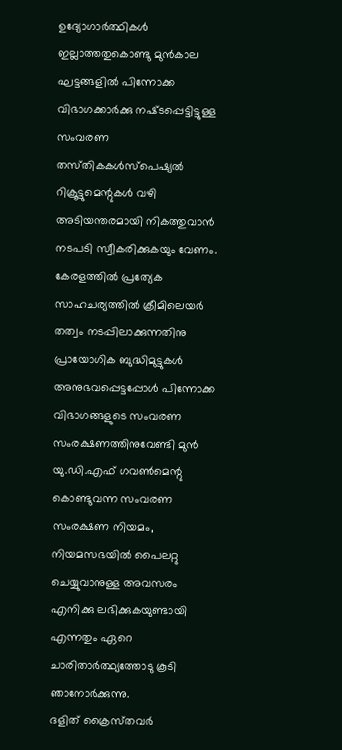ഉദ്യോഗാര്‍ത്ഥികള്‍ ഇല്ലാത്തതുകൊണ്ടു മുന്‍കാല ഘട്ടങ്ങളില്‍ പിന്നോക്ക വിഭാഗക്കാര്‍ക്കു നഷ്‌ടപ്പെട്ടിട്ടുള്ള സംവരണ തസ്‌തികകള്‍സ്‌പെഷ്യല്‍ റിക്രൂട്ടുമെന്റുകള്‍ വഴി അടിയന്തരമായി നികത്തുവാന്‍ നടപടി സ്വീകരിക്കുകയും വേണം.
കേരളത്തില്‍ പ്രത്യേക സാഹചര്യത്തില്‍ ക്രീമിലെയര്‍ തത്വം നടപ്പിലാക്കുന്നതിനു പ്രായോഗിക ബുദ്ധിമുട്ടുകള്‍ അനുഭവപ്പെട്ടപ്പോള്‍ പിന്നോക്ക വിഭാഗങ്ങളുടെ സംവരണ സംരക്ഷണത്തിനുവേണ്ടി മുന്‍ യു.ഡി.എഫ്‌ ഗവണ്‍മെന്റു കൊണ്ടുവന്ന സംവരണ സംരക്ഷണ നിയമം, നിയമസഭയില്‍ പൈലറ്റു ചെയ്യുവാനുള്ള അവസരം എനിക്കു ലഭിക്കുകയുണ്ടായി എന്നതും ഏറെ ചാരിതാര്‍ത്ഥ്യത്തോടു കൂടി ഞാനോര്‍ക്കുന്നു.
ദളിത്‌ ക്രൈസ്‌തവര്‍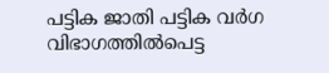പട്ടിക ജാതി പട്ടിക വര്‍ഗ വിഭാഗത്തില്‍പെട്ട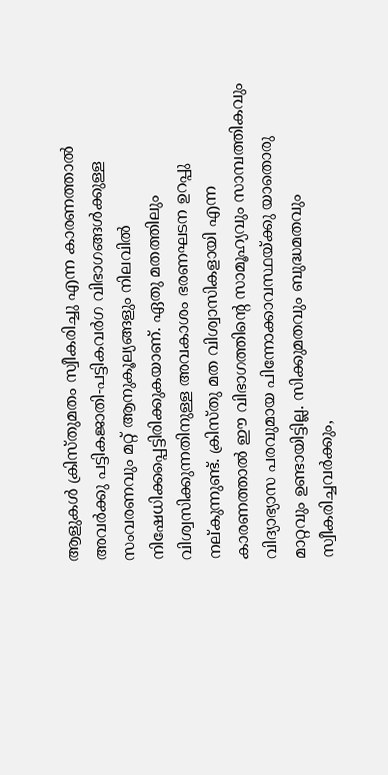ആളുകള്‍ ക്രിസ്‌തുമതം സ്വീകരിച്ചു എന്ന കാരണത്താല്‍ അവര്‍ക്കു പട്ടികജാതി-പട്ടികവര്‍ഗ വിഭാഗങ്ങള്‍ക്കുള്ള സംവരണവും മറ്റ്‌ ആനുകൂല്യങ്ങളും നിലവില്‍ നിഷേധിക്കപ്പെട്ടിരിക്കുകയാണ്‌. ഏതു മതത്തിലും വിശ്വസിക്കുന്നതിനുള്ള അവകാശം ഭരണഘടന ഉറപ്പു നല്‌കുന്നുണ്ട്‌. ക്രിസ്‌തു മത വിശ്വാസികളായി എന്ന കാരണത്താല്‍ ഈ വിഭാഗത്തിന്റെ സാമൂഹ്യവും സാമ്പത്തികവും വിദ്യാഭ്യാസ പരവുമായ പിന്നോക്കാവസ്ഥയ്‌ക്കു യാതൊരു മാറ്റവും ഉണ്ടായിട്ടില്ല. സിക്കുമതവും ബുദ്ധമതവും സ്വീകരിച്ചവര്‍ക്കും,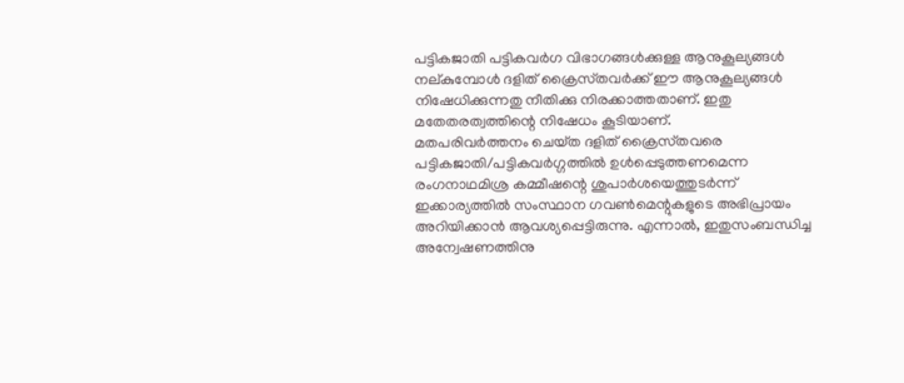പട്ടികജാതി പട്ടികവര്‍ഗ വിഭാഗങ്ങള്‍ക്കുള്ള ആനുകൂല്യങ്ങള്‍ നല്‌കുമ്പോള്‍ ദളിത്‌ ക്രൈസ്‌തവര്‍ക്ക്‌ ഈ ആനുകൂല്യങ്ങള്‍ നിഷേധിക്കുന്നതു നീതിക്കു നിരക്കാത്തതാണ്‌. ഇതു മതേതരത്വത്തിന്റെ നിഷേധം കൂടിയാണ്‌.
മതപരിവര്‍ത്തനം ചെയ്‌ത ദളിത്‌ ക്രൈസ്‌തവരെ പട്ടികജാതി/പട്ടികവര്‍ഗ്ഗത്തില്‍ ഉള്‍പ്പെടുത്തണമെന്ന രംഗനാഥമിശ്ര കമ്മീഷന്റെ ശുപാര്‍ശയെത്തുടര്‍ന്ന്‌ ഇക്കാര്യത്തില്‍ സംസ്ഥാന ഗവണ്‍മെന്റുകളുടെ അഭിപ്രായം അറിയിക്കാന്‍ ആവശ്യപ്പെട്ടിരുന്നു. എന്നാല്‍, ഇതുസംബന്ധിച്ച അന്വേഷണത്തിനു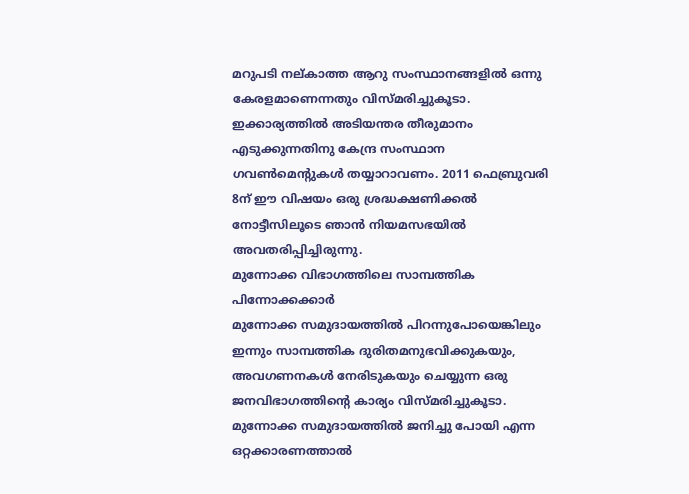മറുപടി നല്‌കാത്ത ആറു സംസ്ഥാനങ്ങളില്‍ ഒന്നു കേരളമാണെന്നതും വിസ്‌മരിച്ചുകൂടാ. ഇക്കാര്യത്തില്‍ അടിയന്തര തീരുമാനം എടുക്കുന്നതിനു കേന്ദ്ര സംസ്ഥാന ഗവണ്‍മെന്റുകള്‍ തയ്യാറാവണം. 2011 ഫെബ്രുവരി 8ന്‌ ഈ വിഷയം ഒരു ശ്രദ്ധക്ഷണിക്കല്‍ നോട്ടീസിലൂടെ ഞാന്‍ നിയമസഭയില്‍ അവതരിപ്പിച്ചിരുന്നു.
മുന്നോക്ക വിഭാഗത്തിലെ സാമ്പത്തിക പിന്നോക്കക്കാര്‍
മുന്നോക്ക സമുദായത്തില്‍ പിറന്നുപോയെങ്കിലും ഇന്നും സാമ്പത്തിക ദുരിതമനുഭവിക്കുകയും, അവഗണനകള്‍ നേരിടുകയും ചെയ്യുന്ന ഒരു ജനവിഭാഗത്തിന്റെ കാര്യം വിസ്‌മരിച്ചുകൂടാ. മുന്നോക്ക സമുദായത്തില്‍ ജനിച്ചു പോയി എന്ന ഒറ്റക്കാരണത്താല്‍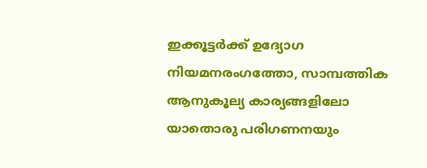ഇക്കൂട്ടര്‍ക്ക്‌ ഉദ്യോഗ നിയമനരംഗത്തോ, സാമ്പത്തിക ആനുകൂല്യ കാര്യങ്ങളിലോ യാതൊരു പരിഗണനയും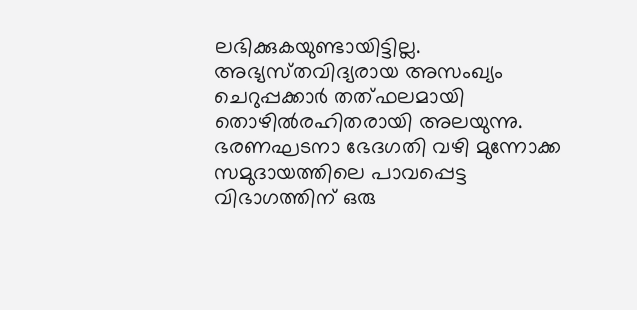ലഭിക്കുകയുണ്ടായിട്ടില്ല.
അഭ്യസ്‌തവിദ്യരായ അസംഖ്യം ചെറുപ്പക്കാര്‍ തത്‌ഫലമായി തൊഴില്‍രഹിതരായി അലയുന്നു. ഭരണഘടനാ ഭേദഗതി വഴി മുന്നോക്ക സമുദായത്തിലെ പാവപ്പെട്ട വിഭാഗത്തിന്‌ ഒരു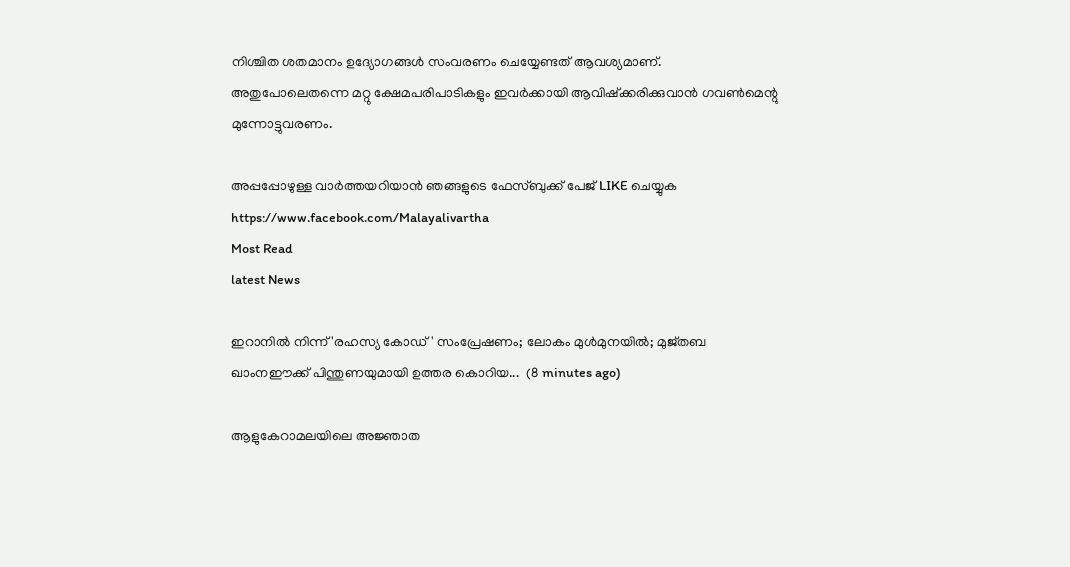നിശ്ചിത ശതമാനം ഉദ്യോഗങ്ങള്‍ സംവരണം ചെയ്യേണ്ടത്‌ ആവശ്യമാണ്‌. അതുപോലെതന്നെ മറ്റു ക്ഷേമപരിപാടികളും ഇവര്‍ക്കായി ആവിഷ്‌ക്കരിക്കുവാന്‍ ഗവണ്‍മെന്റു മുന്നോട്ടുവരണം.

അപ്പപ്പോഴുള്ള വാര്‍ത്തയറിയാന്‍ ഞങ്ങളുടെ ഫേസ്‌ബുക്ക്‌ പേജ് LIKE ചെയ്യുക
https://www.facebook.com/Malayalivartha
Most Read
latest News

ഇറാനിൽ നിന്ന് 'രഹസ്യ കോഡ്' സംപ്രേഷണം; ലോകം മുൾമുനയിൽ; മുജ്തബ ഖാംനഈക്ക് പിന്തുണയുമായി ഉത്തര കൊറിയ...  (8 minutes ago)

ആളുകേറാമലയിലെ അജ്ഞാത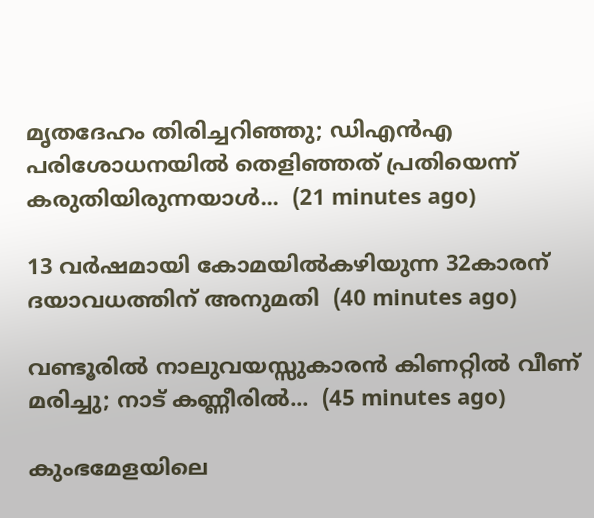മൃതദേഹം തിരിച്ചറിഞ്ഞു; ഡിഎൻഎ പരിശോധനയിൽ തെളിഞ്ഞത് പ്രതിയെന്ന് കരുതിയിരുന്നയാൾ...  (21 minutes ago)

13 വര്‍ഷമായി കോമയില്‍കഴിയുന്ന 32കാരന് ദയാവധത്തിന് അനുമതി  (40 minutes ago)

വണ്ടൂരിൽ നാലുവയസ്സുകാരൻ കിണറ്റിൽ വീണ് മരിച്ചു; നാട് കണ്ണീരിൽ...  (45 minutes ago)

കുംഭമേളയിലെ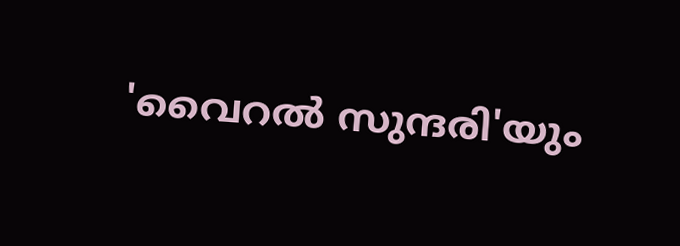'വൈറൽ സുന്ദരി'യും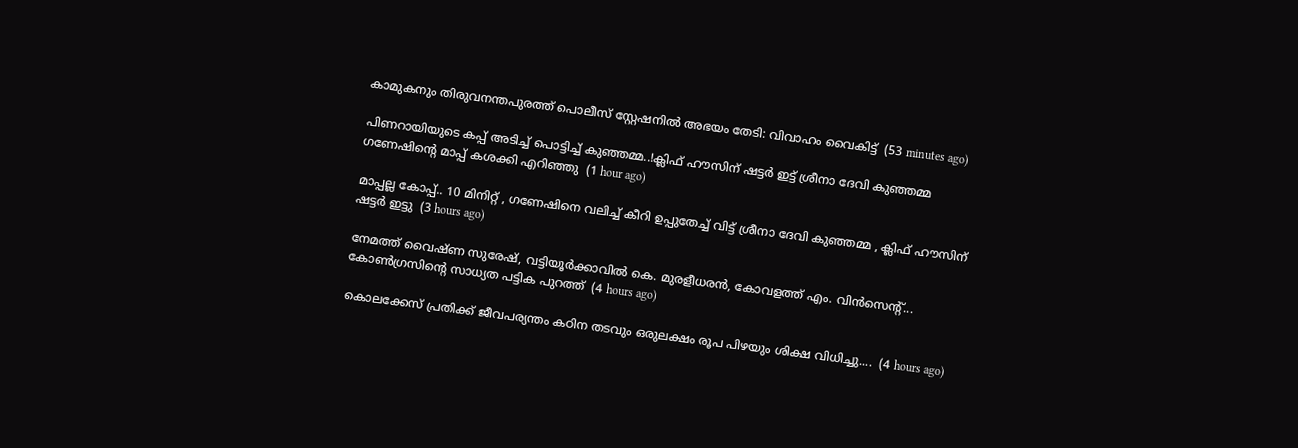കാമുകനും തിരുവനന്തപുരത്ത് പൊലീസ് സ്റ്റേഷനിൽ അഭയം തേടി: വിവാഹം വൈകിട്ട്  (53 minutes ago)

പിണറായിയുടെ കപ്പ് അടിച്ച് പൊട്ടിച്ച് കുഞ്ഞമ്മ..!ക്ലിഫ് ഹൗസിന് ഷട്ടർ ഇട്ട് ശ്രീനാ ദേവി കുഞ്ഞമ്മ ഗണേഷിന്റെ മാപ്പ് കശക്കി എറിഞ്ഞു  (1 hour ago)

മാപ്പല്ല കോപ്പ്.. 10 മിനിറ്റ് , ഗണേഷിനെ വലിച്ച് കീറി ഉപ്പുതേച്ച് വിട്ട് ശ്രീനാ ദേവി കുഞ്ഞമ്മ , ക്ലിഫ് ഹൗസിന് ഷട്ടർ ഇട്ടു  (3 hours ago)

നേമത്ത് വൈഷ്ണ സുരേഷ്, വട്ടിയൂർക്കാവിൽ കെ. മുരളീധരൻ, കോവളത്ത് എം. വിൻസെന്‍റ്... കോൺഗ്രസിന്റെ സാധ്യത പട്ടിക പുറത്ത്  (4 hours ago)

കൊലക്കേസ് പ്രതിക്ക് ജീവപര്യന്തം കഠിന തടവും ഒരുലക്ഷം രൂപ പിഴയും ശിക്ഷ വിധിച്ചു....  (4 hours ago)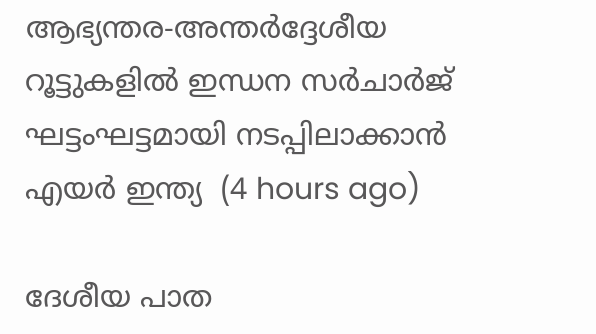ആഭ്യന്തര-അന്തർദ്ദേശീയ റൂട്ടുകളിൽ ഇന്ധന സർചാർജ് ഘട്ടംഘട്ടമായി നടപ്പിലാക്കാൻ എയർ ഇന്ത്യ  (4 hours ago)

ദേശീയ പാത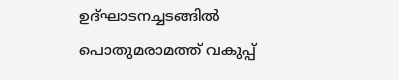ഉദ്ഘാടനച്ചടങ്ങിൽ പൊതുമരാമത്ത് വകുപ്പ്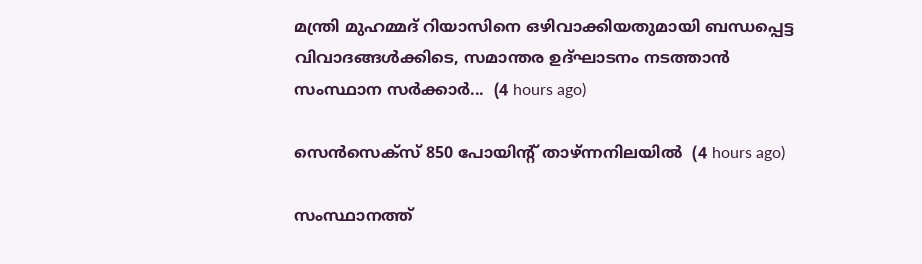മന്ത്രി മുഹമ്മദ് റിയാസിനെ ഒഴിവാക്കിയതുമായി ബന്ധപ്പെട്ട വിവാദങ്ങൾക്കിടെ, സമാന്തര ഉദ്ഘാടനം നടത്താൻ സംസ്ഥാന സർക്കാർ...  (4 hours ago)

സെന്‍സെക്സ് 850 പോയിന്റ് താഴ്ന്നനിലയിൽ  (4 hours ago)

സംസ്ഥാനത്ത്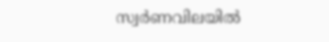സ്വർണവിലയിൽ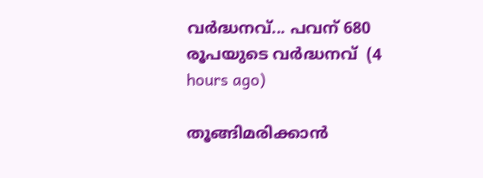വർദ്ധനവ്... പവന് 680 രൂപയുടെ വർദ്ധനവ്  (4 hours ago)

തൂങ്ങിമരിക്കാൻ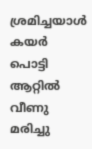ശ്രമിച്ചയാൾ കയർ പൊട്ടി ആറ്റിൽ വീണു മരിച്ചു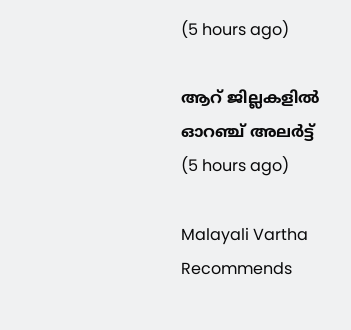(5 hours ago)

ആറ് ജില്ലകളിൽ ഓറഞ്ച് അലർട്ട്  (5 hours ago)

Malayali Vartha Recommends